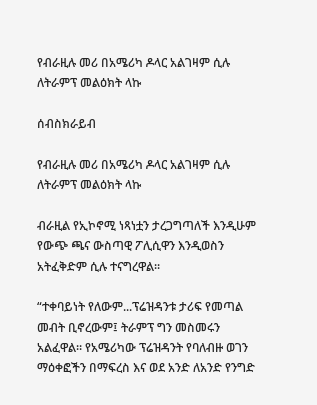የብራዚሉ መሪ በአሜሪካ ዶላር አልገዛም ሲሉ ለትራምፕ መልዕክት ላኩ

ሰብስክራይብ

የብራዚሉ መሪ በአሜሪካ ዶላር አልገዛም ሲሉ ለትራምፕ መልዕክት ላኩ

ብራዚል የኢኮኖሚ ነጻነቷን ታረጋግጣለች እንዲሁም የውጭ ጫና ውስጣዊ ፖሊሲዋን እንዲወስን አትፈቅድም ሲሉ ተናግረዋል፡፡

“ተቀባይነት የለውም...ፕሬዝዳንቱ ታሪፍ የመጣል መብት ቢኖረውም፤ ትራምፕ ግን መስመሩን አልፈዋል። የአሜሪካው ፕሬዝዳንት የባለብዙ ወገን ማዕቀፎችን በማፍረስ እና ወደ አንድ ለአንድ የንግድ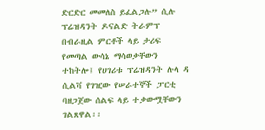ድርድር መመለስ ይፈልጋሉ” ሲሉ ፕሬዝዳንት ዶናልድ ትራምፕ በብራዚል ምርቶች ላይ ታሪፍ የመጣል ውሳኔ ማሳወቃቸውን ተከትሎ፤ የሀገሪቱ ፕሬዝዳንት ሉላ ዳ ሲልቫ የገዢው የሠራተኞች ፓርቲ ባዘጋጀው ሰልፍ ላይ ተቃውሟቸውን ገልጸዋል፡፡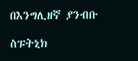በእንግሊዘኛ ያንብቡ

ስፑትኒክ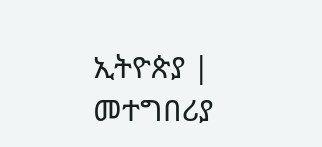ኢትዮጵያ | መተግበሪያ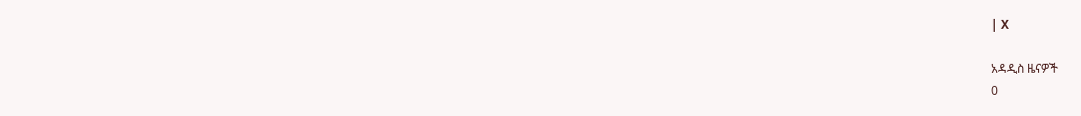| X

አዳዲስ ዜናዎች
0